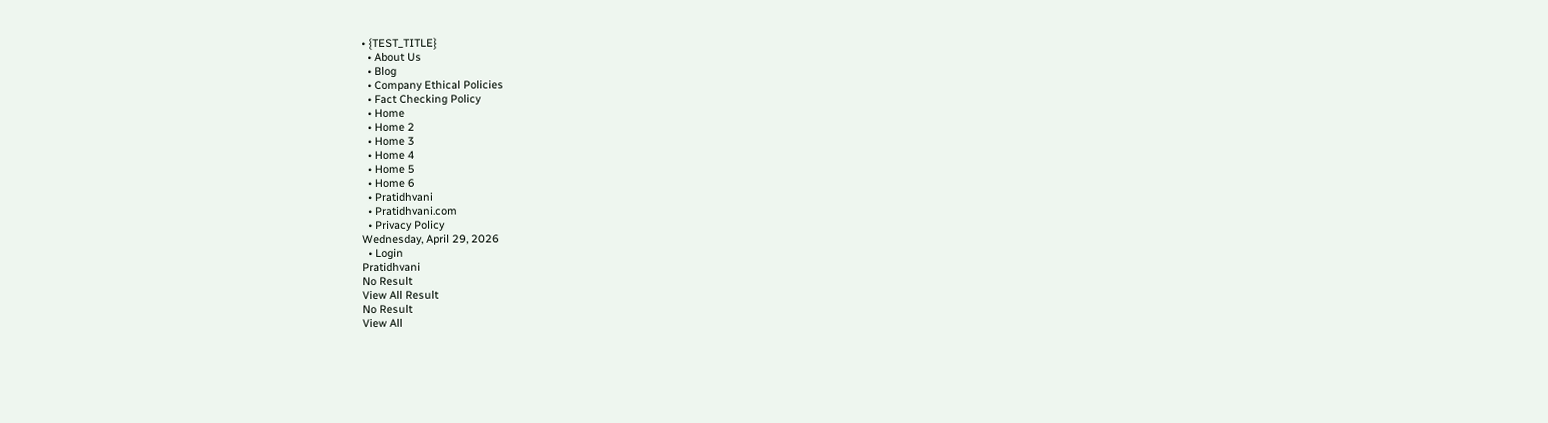• {TEST_TITLE}
  • About Us
  • Blog
  • Company Ethical Policies
  • Fact Checking Policy
  • Home
  • Home 2
  • Home 3
  • Home 4
  • Home 5
  • Home 6
  • Pratidhvani
  • Pratidhvani.com
  • Privacy Policy
Wednesday, April 29, 2026
  • Login
Pratidhvani
No Result
View All Result
No Result
View All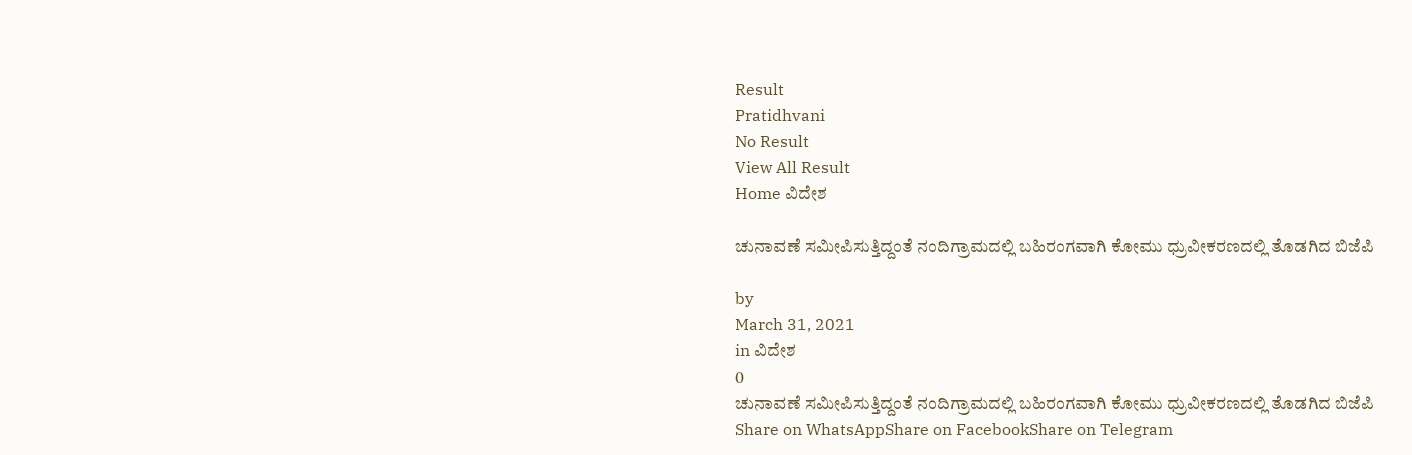Result
Pratidhvani
No Result
View All Result
Home ವಿದೇಶ

ಚುನಾವಣೆ ಸಮೀಪಿಸುತ್ತಿದ್ದಂತೆ ನಂದಿಗ್ರಾಮದಲ್ಲಿ ಬಹಿರಂಗವಾಗಿ ಕೋಮು ಧ್ರುವೀಕರಣದಲ್ಲಿ ತೊಡಗಿದ ಬಿಜೆಪಿ

by
March 31, 2021
in ವಿದೇಶ
0
ಚುನಾವಣೆ ಸಮೀಪಿಸುತ್ತಿದ್ದಂತೆ ನಂದಿಗ್ರಾಮದಲ್ಲಿ ಬಹಿರಂಗವಾಗಿ ಕೋಮು ಧ್ರುವೀಕರಣದಲ್ಲಿ ತೊಡಗಿದ ಬಿಜೆಪಿ
Share on WhatsAppShare on FacebookShare on Telegram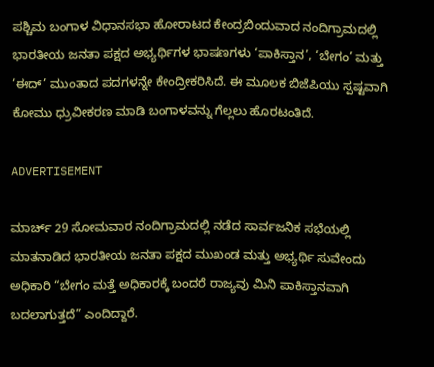ಪಶ್ಚಿಮ ಬಂಗಾಳ ವಿಧಾನಸಭಾ ಹೋರಾಟದ ಕೇಂದ್ರಬಿಂದುವಾದ ನಂದಿಗ್ರಾಮದಲ್ಲಿ ಭಾರತೀಯ ಜನತಾ ಪಕ್ಷದ ಅಭ್ಯರ್ಥಿಗಳ ಭಾಷಣಗಳು ‘ಪಾಕಿಸ್ತಾನ’, ‘ಬೇಗಂ’ ಮತ್ತು ‘ಈದ್’ ಮುಂತಾದ ಪದಗಳನ್ನೇ ಕೇಂದ್ರೀಕರಿಸಿದೆ. ಈ ಮೂಲಕ ಬಿಜೆಪಿಯು ಸ್ಪಷ್ಟವಾಗಿ ಕೋಮು ಧ್ರುವೀಕರಣ ಮಾಡಿ ಬಂಗಾಳವನ್ನು ಗೆಲ್ಲಲು ಹೊರಟಂತಿದೆ.

ADVERTISEMENT

ಮಾರ್ಚ್ 29 ಸೋಮವಾರ ನಂದಿಗ್ರಾಮದಲ್ಲಿ ನಡೆದ ಸಾರ್ವಜನಿಕ ಸಭೆಯಲ್ಲಿ ಮಾತನಾಡಿದ ಭಾರತೀಯ ಜನತಾ ಪಕ್ಷದ ಮುಖಂಡ ಮತ್ತು ಅಭ್ಯರ್ಥಿ ಸುವೇಂದು ಅಧಿಕಾರಿ‌ “ಬೇಗಂ ಮತ್ತೆ ಅಧಿಕಾರಕ್ಕೆ ಬಂದರೆ ರಾಜ್ಯವು ಮಿನಿ ಪಾಕಿಸ್ತಾನವಾಗಿ ಬದಲಾಗುತ್ತದೆ” ಎಂದಿದ್ದಾರೆ.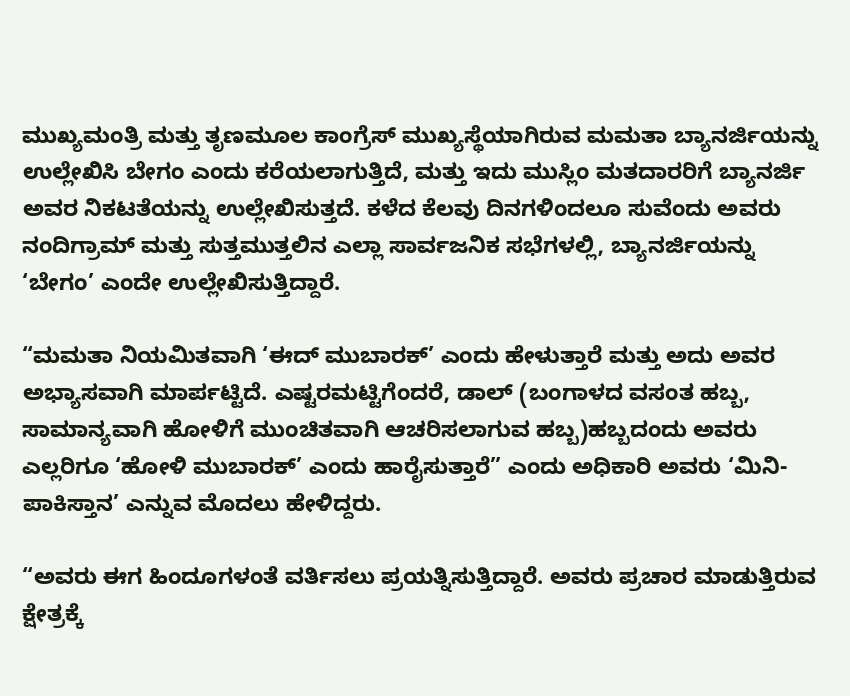ಮುಖ್ಯಮಂತ್ರಿ ಮತ್ತು ತೃಣಮೂಲ ಕಾಂಗ್ರೆಸ್ ಮುಖ್ಯಸ್ಥೆಯಾಗಿರುವ ಮಮತಾ ಬ್ಯಾನರ್ಜಿಯನ್ನು ಉಲ್ಲೇಖಿಸಿ ಬೇಗಂ ಎಂದು ಕರೆಯಲಾಗುತ್ತಿದೆ, ಮತ್ತು ಇದು ಮುಸ್ಲಿಂ ಮತದಾರರಿಗೆ ಬ್ಯಾನರ್ಜಿ ಅವರ ನಿಕಟತೆಯನ್ನು ಉಲ್ಲೇಖಿಸುತ್ತದೆ. ಕಳೆದ ಕೆಲವು ದಿನಗಳಿಂದಲೂ ಸುವೆಂದು ಅವರು ನಂದಿಗ್ರಾಮ್ ಮತ್ತು ಸುತ್ತಮುತ್ತಲಿನ ಎಲ್ಲಾ ಸಾರ್ವಜನಿಕ ಸಭೆಗಳಲ್ಲಿ, ಬ್ಯಾನರ್ಜಿಯನ್ನು ‘ಬೇಗಂ’ ಎಂದೇ ಉಲ್ಲೇಖಿಸುತ್ತಿದ್ದಾರೆ.

“ಮಮತಾ ನಿಯಮಿತವಾಗಿ ‘ಈದ್ ಮುಬಾರಕ್’ ಎಂದು ಹೇಳುತ್ತಾರೆ ಮತ್ತು ಅದು ಅವರ ಅಭ್ಯಾಸವಾಗಿ ಮಾರ್ಪಟ್ಟಿದೆ. ಎಷ್ಟರಮಟ್ಟಿಗೆಂದರೆ, ಡಾಲ್ (ಬಂಗಾಳದ ವಸಂತ ಹಬ್ಬ, ಸಾಮಾನ್ಯವಾಗಿ ಹೋಳಿಗೆ ಮುಂಚಿತವಾಗಿ ಆಚರಿಸಲಾಗುವ ಹಬ್ಬ)ಹಬ್ಬದಂದು ಅವರು ಎಲ್ಲರಿಗೂ ‘ಹೋಳಿ ಮುಬಾರಕ್’ ಎಂದು ಹಾರೈಸುತ್ತಾರೆ” ಎಂದು ಅಧಿಕಾರಿ ಅವರು ‘ಮಿನಿ-ಪಾಕಿಸ್ತಾನ’ ಎನ್ನುವ ಮೊದಲು ಹೇಳಿದ್ದರು.

“ಅವರು ಈಗ ಹಿಂದೂಗಳಂತೆ ವರ್ತಿಸಲು ಪ್ರಯತ್ನಿಸುತ್ತಿದ್ದಾರೆ. ಅವರು ಪ್ರಚಾರ ಮಾಡುತ್ತಿರುವ ಕ್ಷೇತ್ರಕ್ಕೆ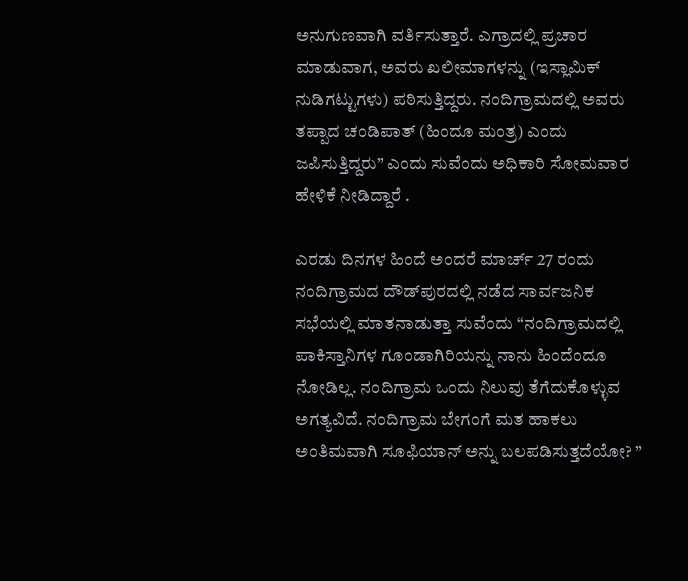ಅನುಗುಣವಾಗಿ ವರ್ತಿಸುತ್ತಾರೆ. ಎಗ್ರಾದಲ್ಲಿ ಪ್ರಚಾರ ಮಾಡುವಾಗ, ಅವರು ಖಲೀಮಾಗಳನ್ನು (ಇಸ್ಲಾಮಿಕ್ ನುಡಿಗಟ್ಟುಗಳು) ಪಠಿಸುತ್ತಿದ್ದರು. ನಂದಿಗ್ರಾಮದಲ್ಲಿ ಅವರು ತಪ್ಪಾದ ಚಂಡಿಪಾತ್ (ಹಿಂದೂ ಮಂತ್ರ) ಎಂದು ಜಪಿಸುತ್ತಿದ್ದರು” ಎಂದು ಸುವೆಂದು ಅಧಿಕಾರಿ ಸೋಮವಾರ ಹೇಳಿಕೆ ನೀಡಿದ್ದಾರೆ .

ಎರಡು ದಿನಗಳ ಹಿಂದೆ ಅಂದರೆ ಮಾರ್ಚ್ 27 ರಂದು ನಂದಿಗ್ರಾಮದ ದೌಡ್‌ಪುರದಲ್ಲಿ ನಡೆದ ಸಾರ್ವಜನಿಕ ಸಭೆಯಲ್ಲಿ ಮಾತನಾಡುತ್ತಾ ಸುವೆಂದು “ನಂದಿಗ್ರಾಮದಲ್ಲಿ ಪಾಕಿಸ್ತಾನಿಗಳ ಗೂಂಡಾಗಿರಿಯನ್ನು ನಾನು ಹಿಂದೆಂದೂ ನೋಡಿಲ್ಲ. ನಂದಿಗ್ರಾಮ ಒಂದು ನಿಲುವು ತೆಗೆದುಕೊಳ್ಳುವ ಅಗತ್ಯವಿದೆ. ನಂದಿಗ್ರಾಮ ಬೇಗಂಗೆ ಮತ ಹಾಕಲು ಅಂತಿಮವಾಗಿ ಸೂಫಿಯಾನ್ ಅನ್ನು ಬಲಪಡಿಸುತ್ತದೆಯೋ? ”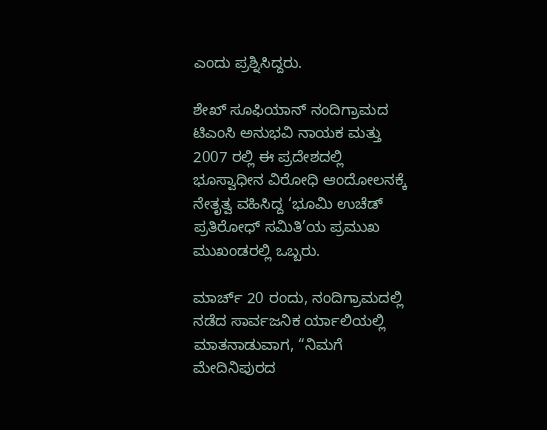ಎಂದು‌ ಪ್ರಶ್ನಿಸಿದ್ದರು.

ಶೇಖ್ ಸೂಫಿಯಾನ್ ನಂದಿಗ್ರಾಮದ ಟಿಎಂಸಿ ಅನುಭವಿ ನಾಯಕ ಮತ್ತು 2007 ರಲ್ಲಿ ಈ ಪ್ರದೇಶದಲ್ಲಿ ಭೂಸ್ವಾಧೀನ ವಿರೋಧಿ ಆಂದೋಲನಕ್ಕೆ ನೇತೃತ್ವ ವಹಿಸಿದ್ದ ‘ಭೂಮಿ ಉಚೆಡ್ ಪ್ರತಿರೋಧ್ ಸಮಿತಿ’ಯ ಪ್ರಮುಖ ಮುಖಂಡರಲ್ಲಿ ಒಬ್ಬರು.

ಮಾರ್ಚ್ 20 ರಂದು, ನಂದಿಗ್ರಾಮದಲ್ಲಿ ನಡೆದ ಸಾರ್ವಜನಿಕ ರ್ಯಾಲಿಯಲ್ಲಿ ಮಾತನಾಡುವಾಗ, “ನಿಮಗೆ ಮೇದಿನಿಪುರದ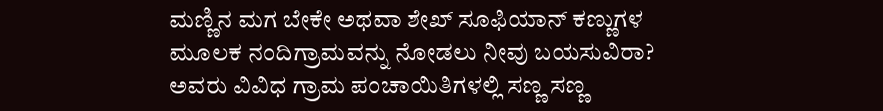ಮಣ್ಣಿನ ಮಗ ಬೇಕೇ ಅಥವಾ ಶೇಖ್ ಸೂಫಿಯಾನ್ ಕಣ್ಣುಗಳ ಮೂಲಕ ನಂದಿಗ್ರಾಮವನ್ನು ನೋಡಲು ನೀವು ಬಯಸುವಿರಾ? ಅವರು ವಿವಿಧ ಗ್ರಾಮ ಪಂಚಾಯಿತಿಗಳಲ್ಲಿ ಸಣ್ಣ ಸಣ್ಣ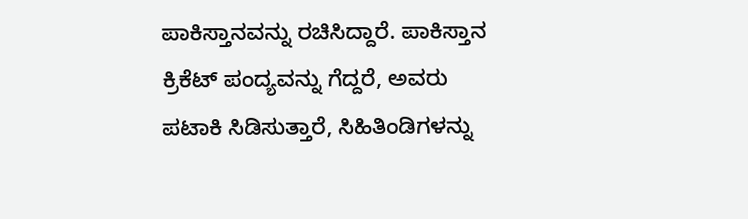ಪಾಕಿಸ್ತಾನವನ್ನು ರಚಿಸಿದ್ದಾರೆ. ಪಾಕಿಸ್ತಾನ ಕ್ರಿಕೆಟ್ ಪಂದ್ಯವನ್ನು ಗೆದ್ದರೆ, ಅವರು ಪಟಾಕಿ ಸಿಡಿಸುತ್ತಾರೆ, ಸಿಹಿತಿಂಡಿಗಳನ್ನು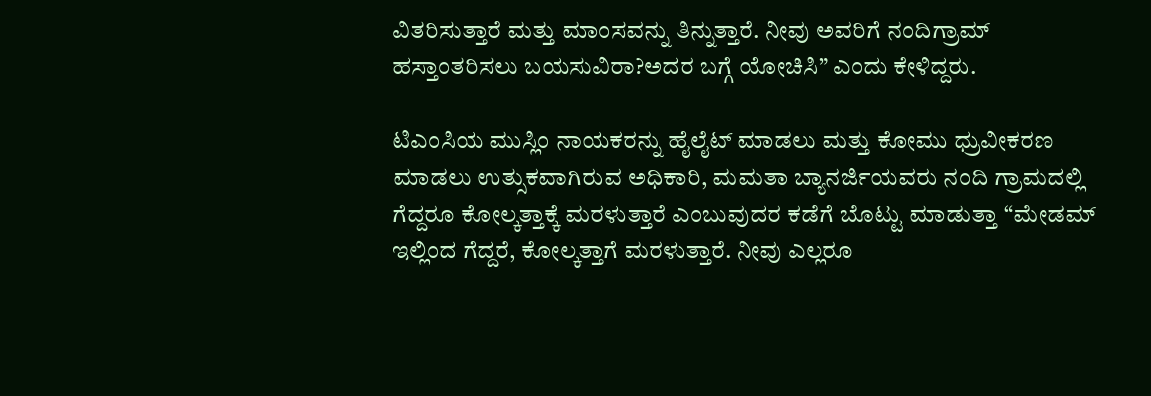ವಿತರಿಸುತ್ತಾರೆ ಮತ್ತು ಮಾಂಸವನ್ನು ತಿನ್ನುತ್ತಾರೆ. ನೀವು ಅವರಿಗೆ ನಂದಿಗ್ರಾಮ್ ಹಸ್ತಾಂತರಿಸಲು ಬಯಸುವಿರಾ?ಅದರ ಬಗ್ಗೆ ಯೋಚಿಸಿ” ಎಂದು ಕೇಳಿದ್ದರು.

ಟಿಎಂಸಿಯ ಮುಸ್ಲಿಂ ನಾಯಕರನ್ನು ಹೈಲೈಟ್ ಮಾಡಲು ಮತ್ತು ಕೋಮು ಧ್ರುವೀಕರಣ ಮಾಡಲು ಉತ್ಸುಕವಾಗಿರುವ ಅಧಿಕಾರಿ, ಮಮತಾ ಬ್ಯಾನರ್ಜಿಯವರು ನಂದಿ ಗ್ರಾಮದಲ್ಲಿ ಗೆದ್ದರೂ ಕೋಲ್ಕತ್ತಾಕ್ಕೆ ಮರಳುತ್ತಾರೆ ಎಂಬುವುದರ ಕಡೆಗೆ ಬೊಟ್ಟು ಮಾಡುತ್ತಾ “ಮೇಡಮ್ ಇಲ್ಲಿಂದ ಗೆದ್ದರೆ, ಕೋಲ್ಕತ್ತಾಗೆ ಮರಳುತ್ತಾರೆ. ನೀವು ಎಲ್ಲರೂ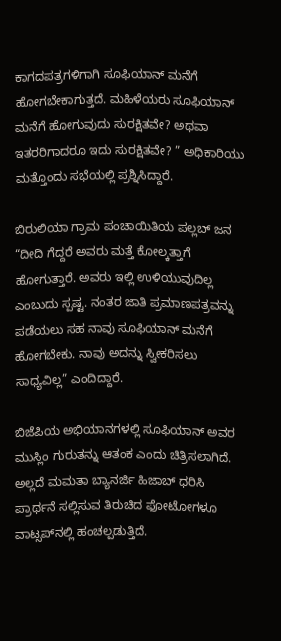ಕಾಗದಪತ್ರಗಳಿಗಾಗಿ ಸೂಫಿಯಾನ್ ಮನೆಗೆ ಹೋಗಬೇಕಾಗುತ್ತದೆ. ಮಹಿಳೆಯರು ಸೂಫಿಯಾನ್ ಮನೆಗೆ ಹೋಗುವುದು ಸುರಕ್ಷಿತವೇ? ಅಥವಾ ಇತರರಿಗಾದರೂ ಇದು ಸುರಕ್ಷಿತವೇ? ” ಅಧಿಕಾರಿಯು ಮತ್ತೊಂದು ಸಭೆಯಲ್ಲಿ ಪ್ರಶ್ನಿಸಿದ್ದಾರೆ.

ಬಿರುಲಿಯಾ ಗ್ರಾಮ ಪಂಚಾಯಿತಿಯ ಪಲ್ಲಬ್ ಜನ “ದೀದಿ ಗೆದ್ದರೆ ಅವರು ಮತ್ತೆ ಕೋಲ್ಕತ್ತಾಗೆ ಹೋಗುತ್ತಾರೆ. ಅವರು ಇಲ್ಲಿ ಉಳಿಯುವುದಿಲ್ಲ ಎಂಬುದು ಸ್ಪಷ್ಟ. ನಂತರ ಜಾತಿ ಪ್ರಮಾಣಪತ್ರವನ್ನು ಪಡೆಯಲು ಸಹ ನಾವು ಸೂಫಿಯಾನ್ ಮನೆಗೆ ಹೋಗಬೇಕು. ನಾವು ಅದನ್ನು ಸ್ವೀಕರಿಸಲು ಸಾಧ್ಯವಿಲ್ಲ” ಎಂದಿದ್ದಾರೆ.

ಬಿಜೆಪಿಯ ಅಭಿಯಾನಗಳಲ್ಲಿ ಸೂಫಿಯಾನ್ ಅವರ ಮುಸ್ಲಿಂ ಗುರುತನ್ನು ಆತಂಕ ಎಂದು ಚಿತ್ರಿಸಲಾಗಿದೆ. ಅಲ್ಲದೆ ಮಮತಾ ಬ್ಯಾನರ್ಜಿ ಹಿಜಾಬ್ ಧರಿಸಿ ಪ್ರಾರ್ಥನೆ ಸಲ್ಲಿಸುವ ತಿರುಚಿದ ಫೋಟೋಗಳೂ ವಾಟ್ಸಪ್‌ನಲ್ಲಿ ಹಂಚಲ್ಪಡುತ್ತಿದೆ.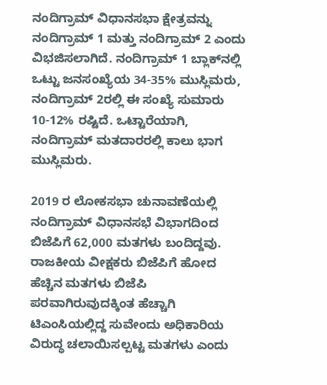ನಂದಿಗ್ರಾಮ್ ವಿಧಾನಸಭಾ ಕ್ಷೇತ್ರವನ್ನು ನಂದಿಗ್ರಾಮ್ 1 ಮತ್ತು ನಂದಿಗ್ರಾಮ್ 2 ಎಂದು ವಿಭಜಿಸಲಾಗಿದೆ. ನಂದಿಗ್ರಾಮ್ 1 ಬ್ಲಾಕ್‌ನಲ್ಲಿ ಒಟ್ಟು ಜನಸಂಖ್ಯೆಯ 34-35% ಮುಸ್ಲಿಮರು, ನಂದಿಗ್ರಾಮ್ 2ರಲ್ಲಿ ಈ ಸಂಖ್ಯೆ ಸುಮಾರು 10-12% ರಷ್ಟಿದೆ. ಒಟ್ಟಾರೆಯಾಗಿ, ನಂದಿಗ್ರಾಮ್ ಮತದಾರರಲ್ಲಿ ಕಾಲು ಭಾಗ ಮುಸ್ಲಿಮರು.

2019 ರ ಲೋಕಸಭಾ ಚುನಾವಣೆಯಲ್ಲಿ ನಂದಿಗ್ರಾಮ್ ವಿಧಾನಸಭೆ ವಿಭಾಗದಿಂದ ಬಿಜೆಪಿಗೆ 62,000 ಮತಗಳು ಬಂದಿದ್ದವು. ರಾಜಕೀಯ ವೀಕ್ಷಕರು ಬಿಜೆಪಿಗೆ ಹೋದ ಹೆಚ್ಚಿನ ಮತಗಳು ಬಿಜೆಪಿ ಪರವಾಗಿರುವುದಕ್ಕಿಂತ ಹೆಚ್ಚಾಗಿ ಟಿಎಂಸಿಯಲ್ಲಿದ್ದ ಸುವೇಂದು ಅಧಿಕಾರಿಯ ವಿರುದ್ಧ ಚಲಾಯಿಸಲ್ಪಟ್ಟ ಮತಗಳು ಎಂದು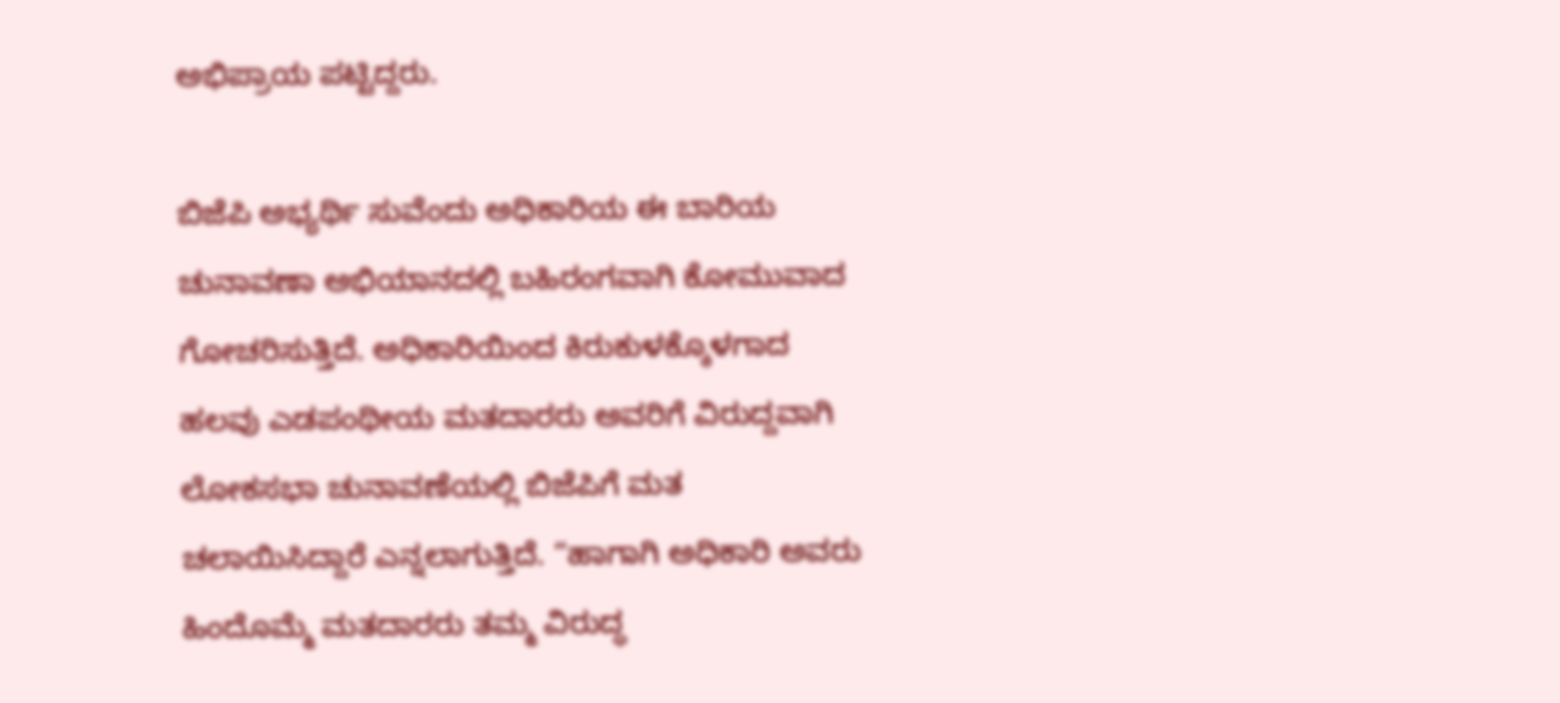ಅಭಿಪ್ರಾಯ ಪಟ್ಟಿದ್ದರು.

ಬಿಜೆಪಿ ಅಭ್ಯರ್ಥಿ ಸುವೆಂದು ಅಧಿಕಾರಿಯ ಈ ಬಾರಿಯ ಚುನಾವಣಾ ಅಭಿಯಾನದಲ್ಲಿ ಬಹಿರಂಗವಾಗಿ ಕೋಮುವಾದ ಗೋಚರಿಸುತ್ತಿದೆ. ಅಧಿಕಾರಿಯಿಂದ ಕಿರುಕುಳಕ್ಕೊಳಗಾದ ಹಲವು ಎಡಪಂಥೀಯ ಮತದಾರರು ಅವರಿಗೆ ವಿರುದ್ದವಾಗಿ ಲೋಕಸಭಾ ಚುನಾವಣೆಯಲ್ಲಿ ಬಿಜೆಪಿಗೆ ಮತ ಚಲಾಯಿಸಿದ್ದಾರೆ ಎನ್ನಲಾಗುತ್ತಿದೆ. “ಹಾಗಾಗಿ ಅಧಿಕಾರಿ ಅವರು ಹಿಂದೊಮ್ಮೆ ಮತದಾರರು ತಮ್ಮ ವಿರುದ್ಧ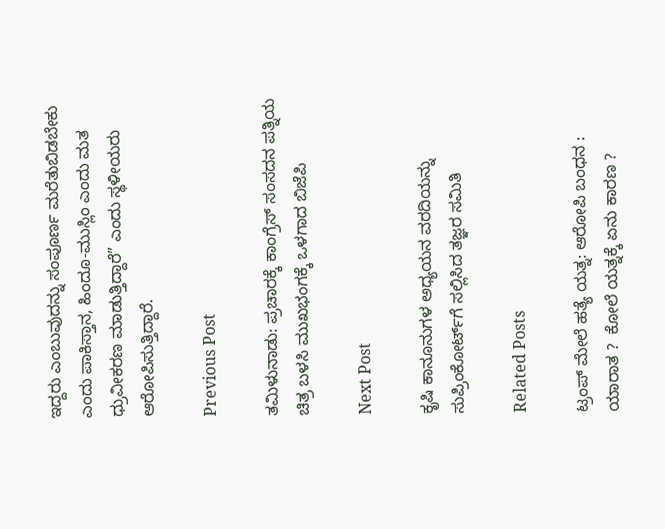ಇದ್ದರು ಎಂಬುವುದನ್ನು ಸಂಪೂರ್ಣ ಮರೆತುಬಿಡಬೇಕು ಎಂದು ಪಾಕಿಸ್ತಾನ, ಹಿಂದೂ-ಮುಸ್ಲಿಂ ಎಂದು ಮತ ಧ್ರುವೀಕರಣ ಮಾಡುತ್ತಿದ್ದಾರೆ” ಎಂದು ಸ್ಥಳೀಯರು ಆರೋಪಿಸುತ್ತಿದ್ದಾರೆ.

Previous Post

ತಮಿಳುನಾಡು: ಪ್ರಚಾರಕ್ಕೆ ಕಾಂಗ್ರೆಸ್‌ ಸಂಸದನ ಪತ್ನಿಯ ಚಿತ್ರ ಬಳಸಿ ಮುಖಭಂಗಕ್ಕೆ ಒಳಗಾದ ಬಿಜೆಪಿ

Next Post

ಕೃಷಿ ಕಾನೂನುಗಳ ಅಧ್ಯಯನ ವರದಿಯನ್ನು ಸುಪ್ರಿಂಕೋರ್ಟ್‌ಗೆ ಸಲ್ಲಿಸಿದ ತಜ್ಞರ ಸಮಿತಿ

Related Posts

ಟ್ರಂಪ್ ಮೇಲೆ ಹತ್ಯೆ ಯತ್ನ: ಆರೋಪಿ ಬಂಧನ : ಯಾರಾತ ?  ಕೋಲೆ ಯತ್ನಕ್ಕೆ ಏನು ಕಾರಣ ?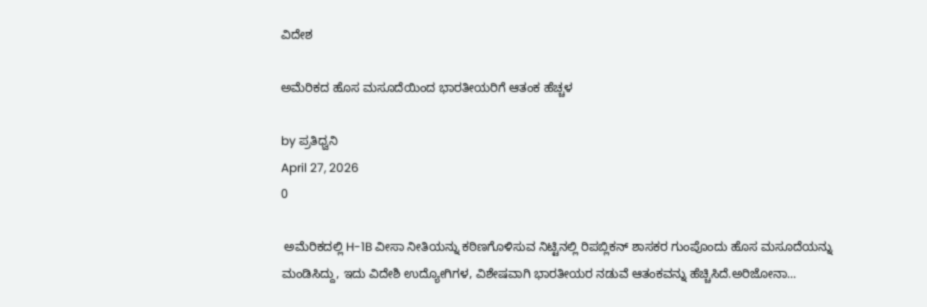ವಿದೇಶ

ಅಮೆರಿಕದ ಹೊಸ ಮಸೂದೆಯಿಂದ ಭಾರತೀಯರಿಗೆ ಆತಂಕ ಹೆಚ್ಚಳ

by ಪ್ರತಿಧ್ವನಿ
April 27, 2026
0

 ಅಮೆರಿಕದಲ್ಲಿ H-1B ವೀಸಾ ನೀತಿಯನ್ನು ಕಠಿಣಗೊಳಿಸುವ ನಿಟ್ಟಿನಲ್ಲಿ ರಿಪಬ್ಲಿಕನ್ ಶಾಸಕರ ಗುಂಪೊಂದು ಹೊಸ ಮಸೂದೆಯನ್ನು ಮಂಡಿಸಿದ್ದು, ಇದು ವಿದೇಶಿ ಉದ್ಯೋಗಿಗಳ, ವಿಶೇಷವಾಗಿ ಭಾರತೀಯರ ನಡುವೆ ಆತಂಕವನ್ನು ಹೆಚ್ಚಿಸಿದೆ.ಅರಿಜೋನಾ...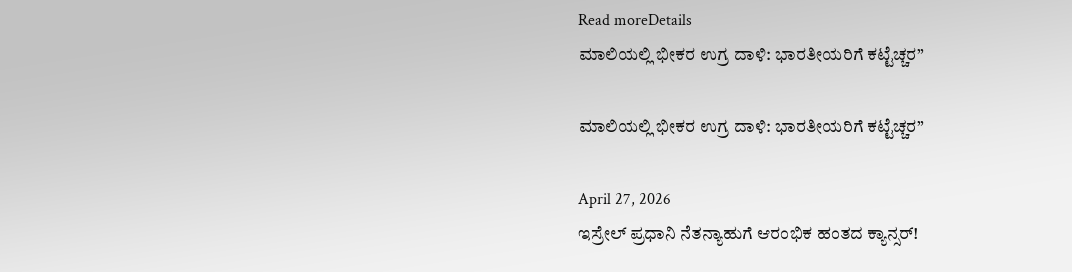Read moreDetails
ಮಾಲಿಯಲ್ಲಿ ಭೀಕರ ಉಗ್ರ ದಾಳಿ: ಭಾರತೀಯರಿಗೆ ಕಟ್ಟೆಚ್ಚರ”

ಮಾಲಿಯಲ್ಲಿ ಭೀಕರ ಉಗ್ರ ದಾಳಿ: ಭಾರತೀಯರಿಗೆ ಕಟ್ಟೆಚ್ಚರ”

April 27, 2026
ಇಸ್ರೇಲ್ ಪ್ರಧಾನಿ ನೆತನ್ಯಾಹುಗೆ ಆರಂಭಿಕ ಹಂತದ ಕ್ಯಾನ್ಸರ್!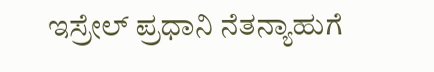ಇಸ್ರೇಲ್ ಪ್ರಧಾನಿ ನೆತನ್ಯಾಹುಗೆ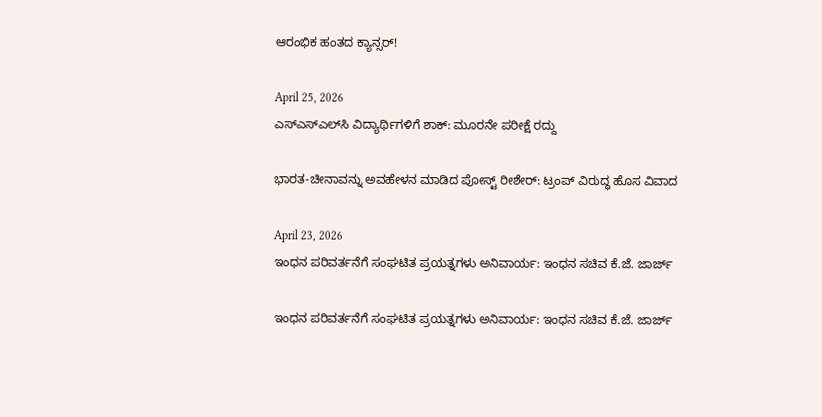ಆರಂಭಿಕ ಹಂತದ ಕ್ಯಾನ್ಸರ್!

April 25, 2026
ಎಸ್‌ಎಸ್‌ಎಲ್‌ಸಿ ವಿದ್ಯಾರ್ಥಿಗಳಿಗೆ ಶಾಕ್: ಮೂರನೇ ಪರೀಕ್ಷೆ ರದ್ದು

ಭಾರತ-ಚೀನಾವನ್ನು ಅವಹೇಳನ ಮಾಡಿದ ಪೋಸ್ಟ್ ರೀಶೇರ್: ಟ್ರಂಪ್ ವಿರುದ್ಧ ಹೊಸ ವಿವಾದ

April 23, 2026
ಇಂಧನ ಪರಿವರ್ತನೆಗೆ ಸಂಘಟಿತ ಪ್ರಯತ್ನಗಳು ಅನಿವಾರ್ಯ: ಇಂಧನ ಸಚಿವ ಕೆ.ಜೆ. ಜಾರ್ಜ್

ಇಂಧನ ಪರಿವರ್ತನೆಗೆ ಸಂಘಟಿತ ಪ್ರಯತ್ನಗಳು ಅನಿವಾರ್ಯ: ಇಂಧನ ಸಚಿವ ಕೆ.ಜೆ. ಜಾರ್ಜ್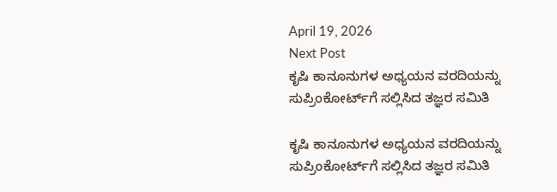April 19, 2026
Next Post
ಕೃಷಿ ಕಾನೂನುಗಳ ಅಧ್ಯಯನ ವರದಿಯನ್ನು ಸುಪ್ರಿಂಕೋರ್ಟ್‌ಗೆ ಸಲ್ಲಿಸಿದ ತಜ್ಞರ ಸಮಿತಿ

ಕೃಷಿ ಕಾನೂನುಗಳ ಅಧ್ಯಯನ ವರದಿಯನ್ನು ಸುಪ್ರಿಂಕೋರ್ಟ್‌ಗೆ ಸಲ್ಲಿಸಿದ ತಜ್ಞರ ಸಮಿತಿ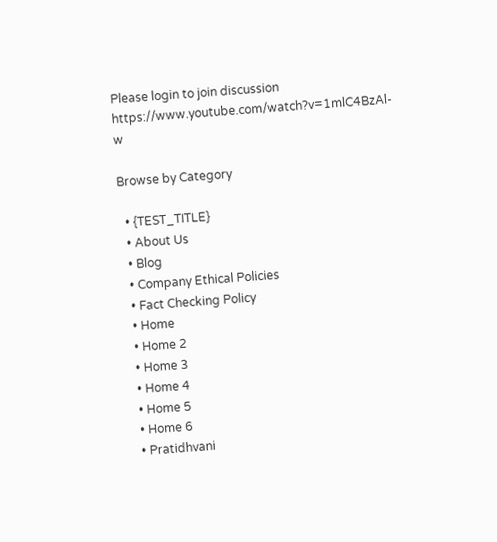Please login to join discussion
https://www.youtube.com/watch?v=1mlC4BzAl-w

Browse by Category

  • {TEST_TITLE}
  • About Us
  • Blog
  • Company Ethical Policies
  • Fact Checking Policy
  • Home
  • Home 2
  • Home 3
  • Home 4
  • Home 5
  • Home 6
  • Pratidhvani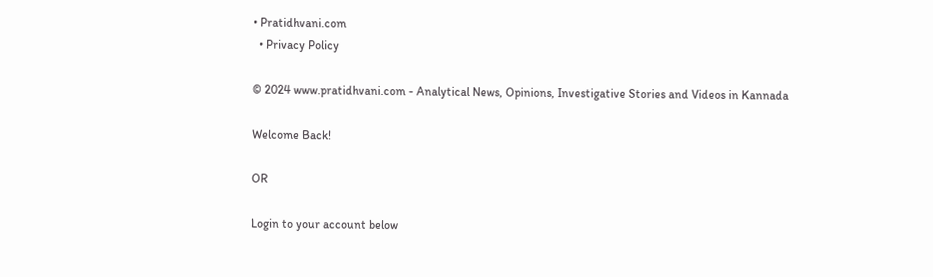• Pratidhvani.com
  • Privacy Policy

© 2024 www.pratidhvani.com - Analytical News, Opinions, Investigative Stories and Videos in Kannada

Welcome Back!

OR

Login to your account below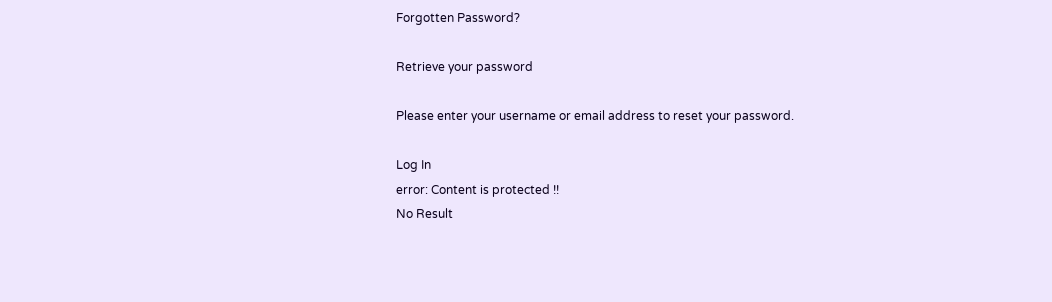Forgotten Password?

Retrieve your password

Please enter your username or email address to reset your password.

Log In
error: Content is protected !!
No Result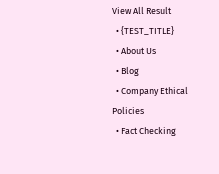View All Result
  • {TEST_TITLE}
  • About Us
  • Blog
  • Company Ethical Policies
  • Fact Checking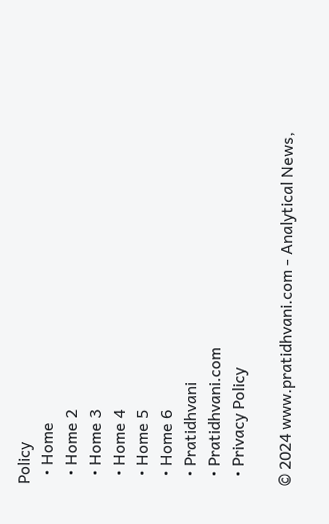Policy
  • Home
  • Home 2
  • Home 3
  • Home 4
  • Home 5
  • Home 6
  • Pratidhvani
  • Pratidhvani.com
  • Privacy Policy

© 2024 www.pratidhvani.com - Analytical News,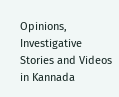Opinions, Investigative Stories and Videos in Kannada